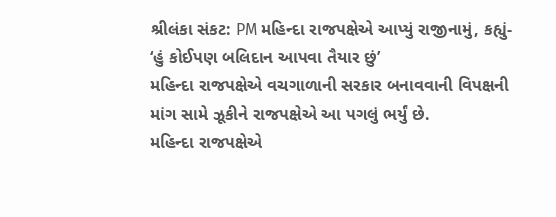શ્રીલંકા સંકટ: PM મહિન્દા રાજપક્ષેએ આપ્યું રાજીનામું, કહ્યું- ‘હું કોઈપણ બલિદાન આપવા તૈયાર છું’
મહિન્દા રાજપક્ષેએ વચગાળાની સરકાર બનાવવાની વિપક્ષની માંગ સામે ઝૂકીને રાજપક્ષેએ આ પગલું ભર્યું છે.
મહિન્દા રાજપક્ષેએ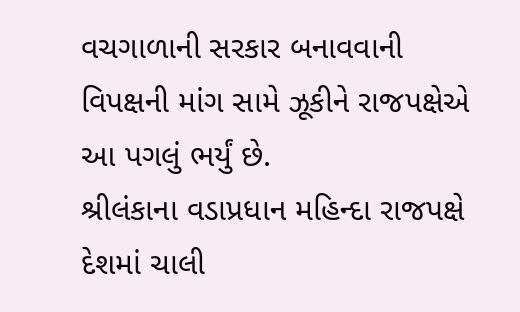વચગાળાની સરકાર બનાવવાની વિપક્ષની માંગ સામે ઝૂકીને રાજપક્ષેએ આ પગલું ભર્યું છે.
શ્રીલંકાના વડાપ્રધાન મહિન્દા રાજપક્ષે દેશમાં ચાલી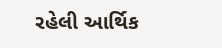રહેલી આર્થિક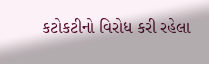કટોકટીનો વિરોધ કરી રહેલા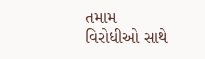તમામ વિરોધીઓ સાથે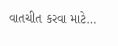વાતચીત કરવા માટે…